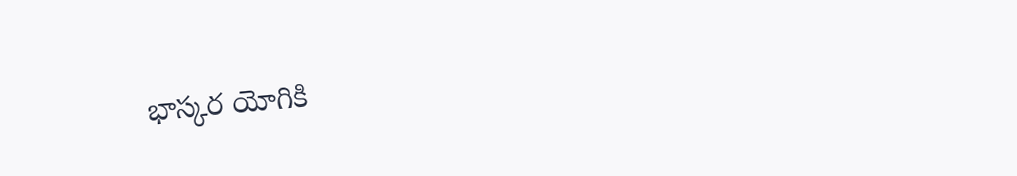భాస్కర యోగికి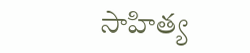సాహిత్య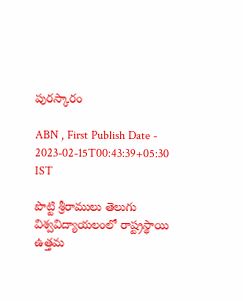పురస్కారం

ABN , First Publish Date - 2023-02-15T00:43:39+05:30 IST

పొట్టి శ్రీరాములు తెలుగు విశ్వవిద్యాయలంలో రాష్ట్రస్థాయి ఉత్తమ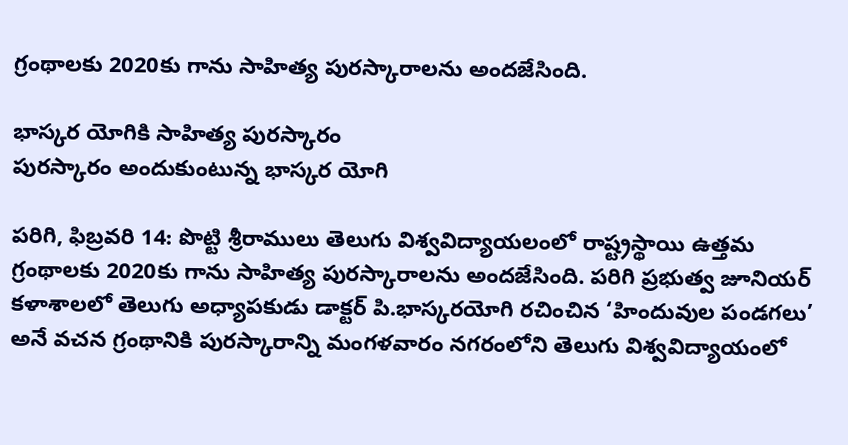గ్రంథాలకు 2020కు గాను సాహిత్య పురస్కారాలను అందజేసింది.

భాస్కర యోగికి సాహిత్య పురస్కారం
పురస్కారం అందుకుంటున్న భాస్కర యోగి

పరిగి, ఫిబ్రవరి 14: పొట్టి శ్రీరాములు తెలుగు విశ్వవిద్యాయలంలో రాష్ట్రస్థాయి ఉత్తమ గ్రంథాలకు 2020కు గాను సాహిత్య పురస్కారాలను అందజేసింది. పరిగి ప్రభుత్వ జూనియర్‌ కళాశాలలో తెలుగు అధ్యాపకుడు డాక్టర్‌ పి.భాస్కరయోగి రచించిన ‘హిందువుల పండగలు’ అనే వచన గ్రంథానికి పురస్కారాన్ని మంగళవారం నగరంలోని తెలుగు విశ్వవిద్యాయంలో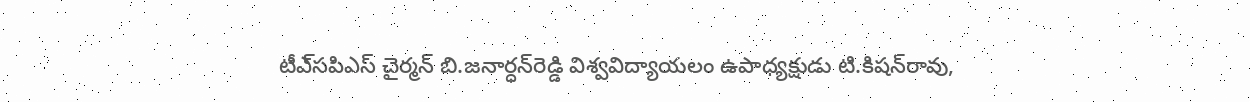టీఎ్‌సపిఎస్‌ చైర్మన్‌ బి.జనార్ధన్‌రెడ్డి విశ్వవిద్యాయలం ఉపాధ్యక్షుడు టి.కిషన్‌రావు,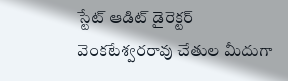స్టేట్‌ ఆడిట్‌ డైరెక్టర్‌ వెంకటేశ్వరరావు చేతుల మీదుగా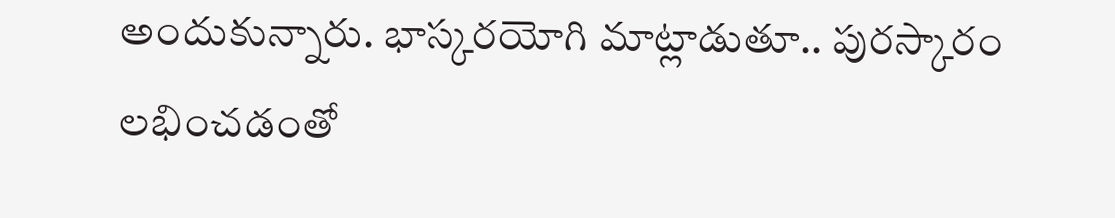అందుకున్నారు. భాస్కరయోగి మాట్లాడుతూ.. పురస్కారం లభించడంతో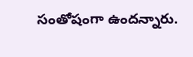సంతోషంగా ఉందన్నారు.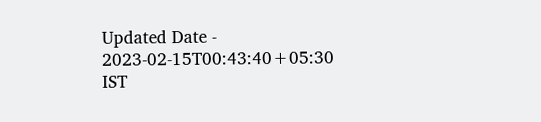Updated Date - 2023-02-15T00:43:40+05:30 IST